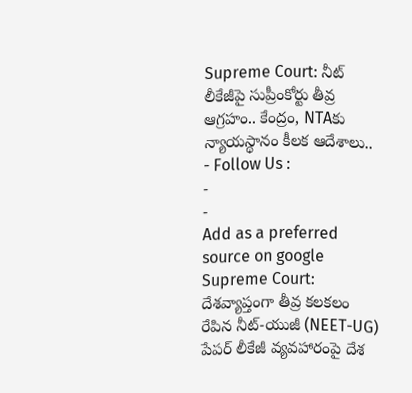Supreme Court: నీట్ లీకేజీపై సుప్రీంకోర్టు తీవ్ర ఆగ్రహం.. కేంద్రం, NTAకు న్యాయస్థానం కీలక ఆదేశాలు..
- Follow Us :
-
-
Add as a preferred
source on google
Supreme Court: దేశవ్యాప్తంగా తీవ్ర కలకలం రేపిన నీట్-యుజీ (NEET-UG) పేపర్ లీకేజీ వ్యవహారంపై దేశ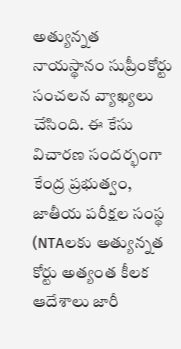అత్యున్నత నాయస్థానం సుప్రీంకోర్టు సంచలన వ్యాఖ్యలు చేసింది. ఈ కేసు విచారణ సందర్భంగా కేంద్ర ప్రభుత్వం, జాతీయ పరీక్షల సంస్థ (NTAలకు అత్యున్నత కోర్టు అత్యంత కీలక ఆదేశాలు జారీ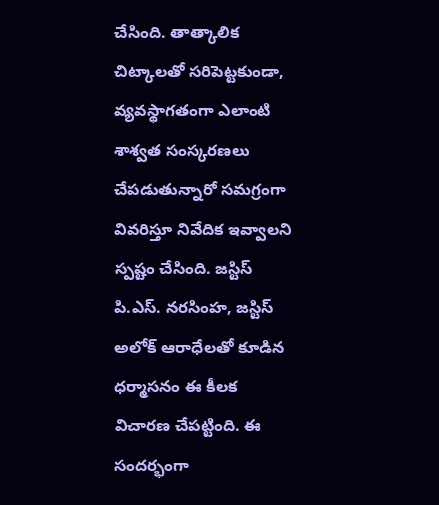చేసింది. తాత్కాలిక చిట్కాలతో సరిపెట్టకుండా, వ్యవస్థాగతంగా ఎలాంటి శాశ్వత సంస్కరణలు చేపడుతున్నారో సమగ్రంగా వివరిస్తూ నివేదిక ఇవ్వాలని స్పష్టం చేసింది. జస్టిస్ పి.ఎస్. నరసింహ, జస్టిస్ అలోక్ ఆరాధేలతో కూడిన ధర్మాసనం ఈ కీలక విచారణ చేపట్టింది. ఈ సందర్భంగా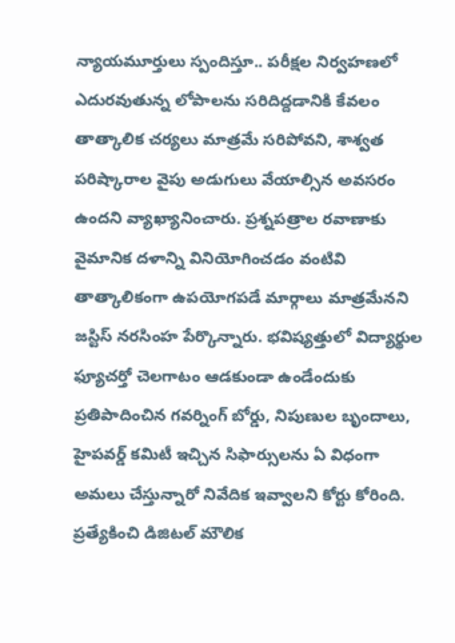న్యాయమూర్తులు స్పందిస్తూ.. పరీక్షల నిర్వహణలో ఎదురవుతున్న లోపాలను సరిదిద్దడానికి కేవలం తాత్కాలిక చర్యలు మాత్రమే సరిపోవని, శాశ్వత పరిష్కారాల వైపు అడుగులు వేయాల్సిన అవసరం ఉందని వ్యాఖ్యానించారు. ప్రశ్నపత్రాల రవాణాకు వైమానిక దళాన్ని వినియోగించడం వంటివి తాత్కాలికంగా ఉపయోగపడే మార్గాలు మాత్రమేనని జస్టిస్ నరసింహ పేర్కొన్నారు. భవిష్యత్తులో విద్యార్థుల ఫ్యూచర్తో చెలగాటం ఆడకుండా ఉండేందుకు ప్రతిపాదించిన గవర్నింగ్ బోర్డు, నిపుణుల బృందాలు, హైపవర్డ్ కమిటీ ఇచ్చిన సిఫార్సులను ఏ విధంగా అమలు చేస్తున్నారో నివేదిక ఇవ్వాలని కోర్టు కోరింది. ప్రత్యేకించి డిజిటల్ మౌలిక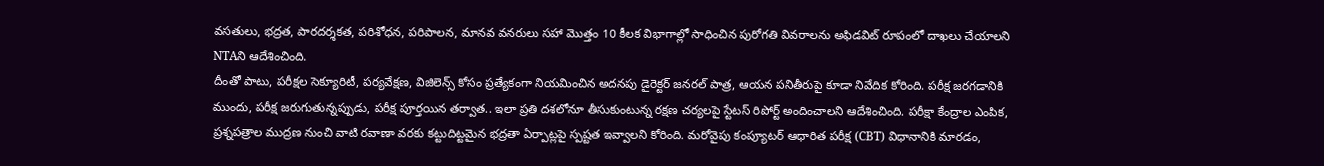వసతులు, భద్రత, పారదర్శకత, పరిశోధన, పరిపాలన, మానవ వనరులు సహా మొత్తం 10 కీలక విభాగాల్లో సాధించిన పురోగతి వివరాలను అఫిడవిట్ రూపంలో దాఖలు చేయాలని NTAని ఆదేశించింది.
దీంతో పాటు, పరీక్షల సెక్యూరిటీ, పర్యవేక్షణ, విజిలెన్స్ కోసం ప్రత్యేకంగా నియమించిన అదనపు డైరెక్టర్ జనరల్ పాత్ర, ఆయన పనితీరుపై కూడా నివేదిక కోరింది. పరీక్ష జరగడానికి ముందు, పరీక్ష జరుగుతున్నప్పుడు, పరీక్ష పూర్తయిన తర్వాత.. ఇలా ప్రతి దశలోనూ తీసుకుంటున్న రక్షణ చర్యలపై స్టేటస్ రిపోర్ట్ అందించాలని ఆదేశించింది. పరీక్షా కేంద్రాల ఎంపిక, ప్రశ్నపత్రాల ముద్రణ నుంచి వాటి రవాణా వరకు కట్టుదిట్టమైన భద్రతా ఏర్పాట్లపై స్పష్టత ఇవ్వాలని కోరింది. మరోవైపు కంప్యూటర్ ఆధారిత పరీక్ష (CBT) విధానానికి మారడం,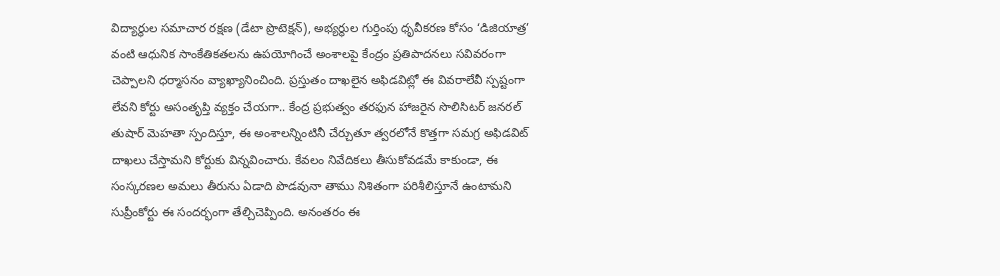విద్యార్థుల సమాచార రక్షణ (డేటా ప్రొటెక్షన్), అభ్యర్థుల గుర్తింపు ధృవీకరణ కోసం ‘డిజియాత్ర’ వంటి ఆధునిక సాంకేతికతలను ఉపయోగించే అంశాలపై కేంద్రం ప్రతిపాదనలు సవివరంగా చెప్పాలని ధర్మాసనం వ్యాఖ్యానించింది. ప్రస్తుతం దాఖలైన అఫిడవిట్లో ఈ వివరాలేవీ స్పష్టంగా లేవని కోర్టు అసంతృప్తి వ్యక్తం చేయగా.. కేంద్ర ప్రభుత్వం తరఫున హాజరైన సొలిసిటర్ జనరల్ తుషార్ మెహతా స్పందిస్తూ, ఈ అంశాలన్నింటినీ చేర్చుతూ త్వరలోనే కొత్తగా సమగ్ర అఫిడవిట్ దాఖలు చేస్తామని కోర్టుకు విన్నవించారు. కేవలం నివేదికలు తీసుకోవడమే కాకుండా, ఈ సంస్కరణల అమలు తీరును ఏడాది పొడవునా తాము నిశితంగా పరిశీలిస్తూనే ఉంటామని సుప్రీంకోర్టు ఈ సందర్భంగా తేల్చిచెప్పింది. అనంతరం ఈ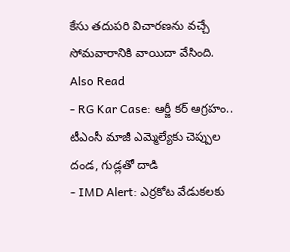కేసు తదుపరి విచారణను వచ్చే సోమవారానికి వాయిదా వేసింది.
Also Read
- RG Kar Case: ఆర్జీ కర్ ఆగ్రహం.. టీఎంసీ మాజీ ఎమ్మెల్యేకు చెప్పుల దండ, గుడ్లతో దాడి
- IMD Alert: ఎర్రకోట వేడుకలకు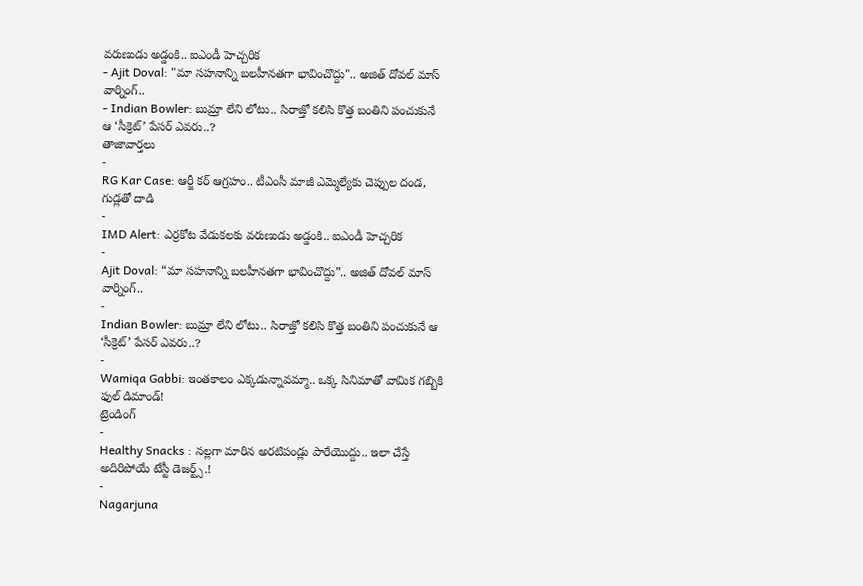వరుణుడు అడ్డంకి.. ఐఎండీ హెచ్చరిక
- Ajit Doval: "మా సహనాన్ని బలహీనతగా భావించొద్దు".. అజిత్ దోవల్ మాస్ వార్నింగ్..
- Indian Bowler: బుమ్రా లేని లోటు.. సిరాజ్తో కలిసి కొత్త బంతిని పంచుకునే ఆ ‘సీక్రెట్’ పేసర్ ఎవరు..?
తాజావార్తలు
-
RG Kar Case: ఆర్జీ కర్ ఆగ్రహం.. టీఎంసీ మాజీ ఎమ్మెల్యేకు చెప్పుల దండ, గుడ్లతో దాడి
-
IMD Alert: ఎర్రకోట వేడుకలకు వరుణుడు అడ్డంకి.. ఐఎండీ హెచ్చరిక
-
Ajit Doval: “మా సహనాన్ని బలహీనతగా భావించొద్దు”.. అజిత్ దోవల్ మాస్ వార్నింగ్..
-
Indian Bowler: బుమ్రా లేని లోటు.. సిరాజ్తో కలిసి కొత్త బంతిని పంచుకునే ఆ ‘సీక్రెట్’ పేసర్ ఎవరు..?
-
Wamiqa Gabbi: ఇంతకాలం ఎక్కడున్నావమ్మా.. ఒక్క సినిమాతో వామిక గబ్బికి ఫుల్ డిమాండ్!
ట్రెండింగ్
-
Healthy Snacks : నల్లగా మారిన అరటిపండ్లు పారేయొద్దు.. ఇలా చేస్తే అదిరిపోయే టేస్టీ డెజర్ట్స్.!
-
Nagarjuna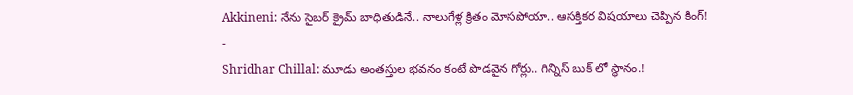Akkineni: నేను సైబర్ క్రైమ్ బాధితుడినే.. నాలుగేళ్ల క్రితం మోసపోయా.. ఆసక్తికర విషయాలు చెప్పిన కింగ్!
-
Shridhar Chillal: మూడు అంతస్తుల భవనం కంటే పొడవైన గోర్లు.. గిన్నిస్ బుక్ లో స్థానం.!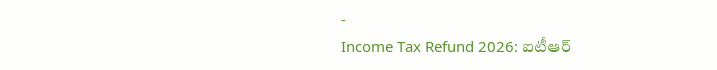-
Income Tax Refund 2026: ఐటీఆర్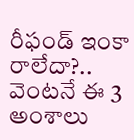రీఫండ్ ఇంకా రాలేదా?.. వెంటనే ఈ 3 అంశాలు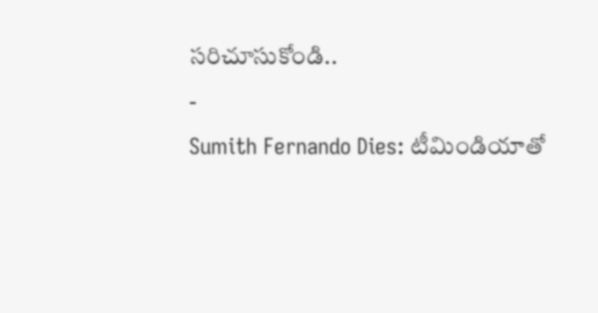సరిచూసుకోండి..
-
Sumith Fernando Dies: టీమిండియాతో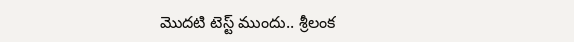మొదటి టెస్ట్ ముందు.. శ్రీలంక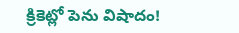క్రికెట్లో పెను విషాదం!